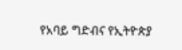የአባይ ግድብና የኢትዮጵያ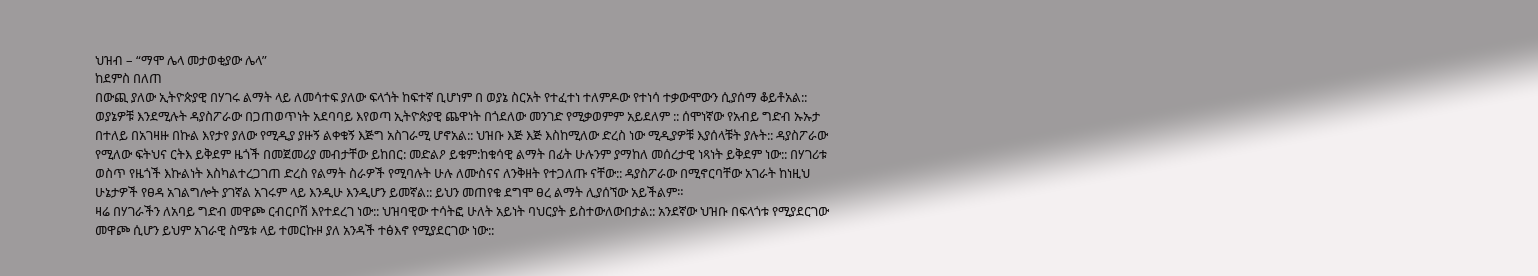ህዝብ – “ማሞ ሌላ መታወቂያው ሌላ”
ከደምስ በለጠ
በውጪ ያለው ኢትዮጵያዊ በሃገሩ ልማት ላይ ለመሳተፍ ያለው ፍላጎት ከፍተኛ ቢሆነም በ ወያኔ ስርአት የተፈተነ ተለምዶው የተነሳ ተቃውሞውን ሲያሰማ ቆይቶአል:: ወያኔዎቹ እንደሚሉት ዳያስፖራው በጋጠወጥነት አደባባይ እየወጣ ኢትዮጵያዊ ጨዋነት በጎደለው መንገድ የሚቃወምም አይደለም :: ሰሞነኛው የአብይ ግድብ ኡኡታ በተለይ በአገዛዙ በኩል እየታየ ያለው የሚዲያ ያዙኝ ልቀቁኝ እጅግ አስገራሚ ሆኖአል:: ህዝቡ እጅ እጅ እስከሚለው ድረስ ነው ሚዲያዎቹ እያሰላቹት ያሉት:: ዳያስፖራው የሚለው ፍትህና ርትእ ይቅደም ዜጎች በመጀመሪያ መብታቸው ይከበር: መድልዖ ይቁም:ከቁሳዊ ልማት በፊት ሁሉንም ያማከለ መሰረታዊ ነጻነት ይቅደም ነው:: በሃገሪቱ ወስጥ የዜጎች እኩልነት እስካልተረጋገጠ ድረስ የልማት ስራዎች የሚባሉት ሁሉ ለሙስናና ለንቅዘት የተጋለጡ ናቸው:: ዳያስፖራው በሚኖርባቸው አገራት ከነዚህ ሁኔታዎች የፀዳ አገልግሎት ያገኛል አገሩም ላይ እንዲሁ እንዲሆን ይመኛል:: ይህን መጠየቁ ደግሞ ፀረ ልማት ሊያሰኘው አይችልም።
ዛሬ በሃገራችን ለአባይ ግድብ መዋጮ ርብርቦሽ እየተደረገ ነው:: ህዝባዊው ተሳትፎ ሁለት አይነት ባህርያት ይስተውለውበታል:: አንደኛው ህዝቡ በፍላጎቱ የሚያደርገው መዋጮ ሲሆን ይህም አገራዊ ስሜቱ ላይ ተመርኩዞ ያለ አንዳች ተፅእኖ የሚያደርገው ነው::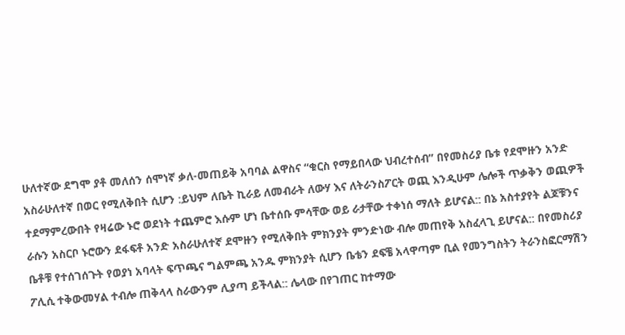ሁለተኛው ደግሞ ያቶ መለሰን ሰሞነኛ ቃለ-መጠይቅ አባባል ልዋስና “ቁርስ የማይበላው ህብረተሰብ” በየመስሪያ ቤቱ የደሞዙን አንድ አስራሁለተኛ በወር የሚለቅበት ሲሆን :ይህም ለቤት ኪራይ ለመብራት ለውሃ እና ለትራንስፖርት ወጪ እንዲሁም ሌሎች ጥቃቅን ወጪዎች ተደማምረውበት የዛሬው ኑሮ ወደነት ተጨምሮ እሱም ሆነ ቤተሰቡ ምሳቸው ወይ ራታቸው ተቀነሰ ማለት ይሆናል:: በኔ አስተያየት ልጆቹንና ራሱን አስርቦ ኑሮውን ደፋፍቶ አንድ አስራሁለተኛ ደሞዙን የሚለቅበት ምክንያት ምንድነው ብሎ መጠየቅ አስፈላጊ ይሆናል:: በየመስሪያ ቤቶቹ የተሰገሰጉት የወያነ አባላት ፍጥጫና ግልምጫ አንዱ ምክንያት ሲሆን ቤቴን ደፍቼ አላዋጣም ቢል የመንግስትን ትራንስፎርማሽን ፖሊሲ ተቅውመሃል ተብሎ ጠቅላላ ስራውንም ሊያጣ ይችላል:: ሌላው በየገጠር ከተማው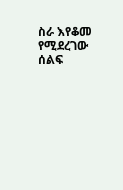ስራ እየቆመ የሚደረገው ሰልፍ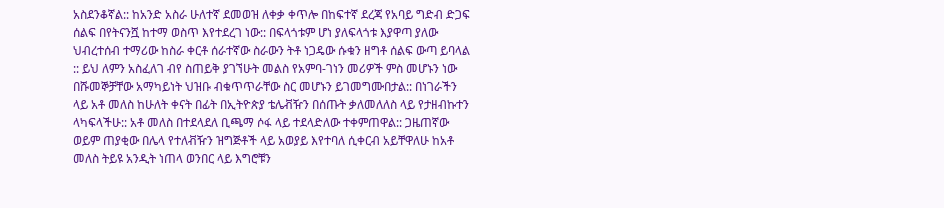አስደንቆኛል:: ከአንድ አስራ ሁለተኛ ደመወዝ ለቀቃ ቀጥሎ በከፍተኛ ደረጃ የአባይ ግድብ ድጋፍ ሰልፍ በየትናንሿ ከተማ ወስጥ እየተደረገ ነው:: በፍላጎቱም ሆነ ያለፍላጎቱ እያዋጣ ያለው ህብረተሰብ ተማሪው ከስራ ቀርቶ ሰራተኛው ስራውን ትቶ ነጋዴው ሱቁን ዘግቶ ሰልፍ ውጣ ይባላል :: ይህ ለምን አስፈለገ ብየ ስጠይቅ ያገኘሁት መልስ የአምባ-ገነን መሪዎች ምስ መሆኑን ነው በሹመኞቻቸው አማካይነት ህዝቡ ብቁጥጥራቸው ስር መሆኑን ይገመግሙበታል:: በነገራችን ላይ አቶ መለስ ከሁለት ቀናት በፊት በኢትዮጵያ ቴሌቭዥን በሰጡት ቃለመለለስ ላይ የታዘብኩተን ላካፍላችሁ:: አቶ መለስ በተደላደለ ቢጫማ ሶፋ ላይ ተደላድለው ተቀምጠዋል:: ጋዜጠኛው ወይም ጠያቂው በሌላ የተለቭዥን ዝግጅቶች ላይ አወያይ እየተባለ ሲቀርብ አይቸዋለሁ ከአቶ መለስ ትይዩ አንዲት ነጠላ ወንበር ላይ እግሮቹን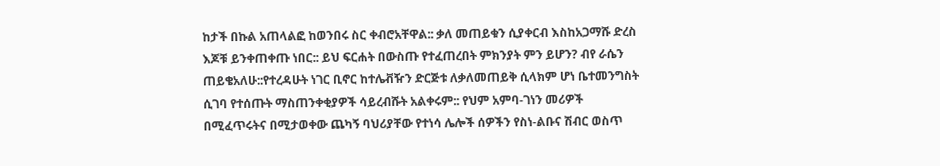ከታች በኩል አጠላልፎ ከወንበሩ ስር ቀብሮአቸዋል:: ቃለ መጠይቁን ሲያቀርብ እስከአጋማሹ ድረስ እጆቹ ይንቀጠቀጡ ነበር:: ይህ ፍርሐት በውስጡ የተፈጠረበት ምክንያት ምን ይሆን? ብየ ራሴን ጠይቄአለሁ::የተረዳሁት ነገር ቢኖር ከተሌቭዥን ድርጅቱ ለቃለመጠይቅ ሲላክም ሆነ ቤተመንግስት ሲገባ የተሰጡት ማስጠንቀቂያዎች ሳይረብሹት አልቀሩም:: የህም አምባ-ገነን መሪዎች በሚፈጥሩትና በሚታወቀው ጨካኝ ባህሪያቸው የተነሳ ሌሎች ሰዎችን የስነ-ልቡና ሽብር ወስጥ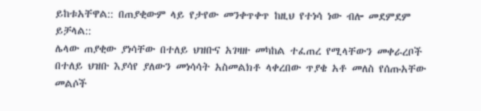ይከቱአቸዋል:: በጠያቂውም ላይ የታየው መንቀጥቀጥ ከዚህ የተነሳ ነው ብሎ መደምደም ይቻላል::
ሌላው ጠያቂው ያነሳቸው በተለይ ህዝቡና አገዛዙ መካከል ተፈጠረ የሚላቸውን መቀራረቦች በተለይ ህዝቡ እያሳየ ያለውን መነሳሳት አስመልክቶ ላቀረበው ጥያቄ አቶ መለስ የሰጡአቸው መልሶች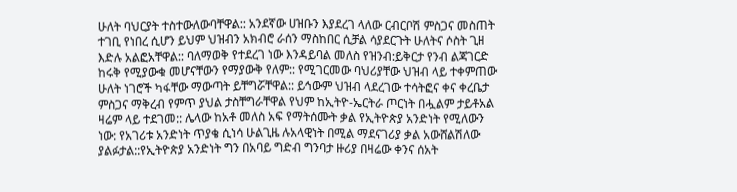ሁለት ባህርያት ተስተውለውባቸዋል:: አንደኛው ሀዝቡን እያደረገ ላለው ርብርቦሽ ምስጋና መስጠት ተገቢ የነበረ ሲሆን ይህም ህዝብን አክብሮ ራሰን ማስከበር ሲቻል ሳያደርጉት ሁለትና ሶስት ጊዘ እድሉ አልፎአቸዋል:: ባለማወቅ የተደረገ ነው እንዳይባል መለስ የዝንብ:ይቅርታ የንብ ልጃገርድ ከሩቅ የሚያውቁ መሆናቸውን የማያውቅ የለም:: የሚገርመው ባህሪያቸው ህዝብ ላይ ተቀምጠው ሁለት ነገሮች ካፋቸው ማውጣት ይቸግሯቸዋል:: ይኅውም ህዝብ ላደረገው ተሳትፎና ቀና ቀረቤታ ምስጋና ማቅረብ የምጥ ያህል ታስቸግራቸዋል የህም ከኢትዮ-ኤርትራ ጦርነት በሗልም ታይቶአል ዛሬም ላይ ተደገመ:: ሌላው ከአቶ መለስ አፍ የማትሰሙት ቃል የኢትዮጵያ አንድነት የሚለውን ነው: የአገሪቱ አንድነት ጥያቄ ሲነሳ ሁልጊዜ ሉአላዊነት በሚል ማደናገሪያ ቃል አውሸልሽለው ያልፉታል::የኢትዮጵያ አንድነት ግን በአባይ ግድብ ግንባታ ዙሪያ በዛሬው ቀንና ሰአት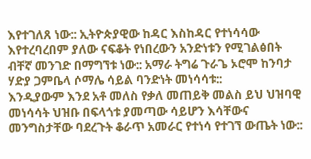እየተገለጸ ነው:: ኢትዮጵያዊው ከዳር እስከዳር የተነሳሳው እየተረባረበም ያለው ናፍቆት የነበረውን አንድነቱን የሚገልፅበት ብቸኛ መንገድ በማግኘቱ ነው:: አማራ ትግሬ ጉራጌ ኦሮሞ ከንባታ ሃድያ ጋምቤላ ሶማሌ ሳይል ባንድነት መነሳሳቱ::
እንዲያውም እንደ አቶ መለስ የቃለ መጠይቅ መልስ ይህ ህዝባዊ መነሳሳት ህዝቡ በፍላጎቱ ያመጣው ሳይሆን እሳቸውና መንግስታቸው ባደረጉት ቆራጥ አመራር የተነሳ የተገኘ ውጤት ነው::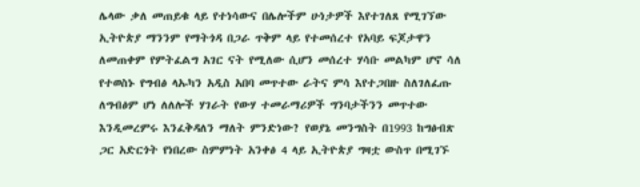ሌላው ቃለ መጠይቁ ላይ የተነሳውና በሌሎችም ሁነታዎች እየተገለጸ የሚገኘው ኢትዮጵያ ማንንም የማትጎዳ በጋራ ጥቅም ላይ የተመሰረተ የአባይ ፍጆታዋን ለመጠቀም የምትፈልግ አገር ናት የሚለው ሲሆን መሰረተ ሃሳቡ መልካም ሆኖ ሳለ የተወስኑ የግብፅ ላኡካን አዲስ አበባ መጥተው ራትና ምሳ እየተጋበዙ ስለገለፈጡ ለግብፅም ሆነ ለለሎች ሃገራት የውሃ ተመራማሪዎች ግንባታችንን መጥተው እንዲመረምሩ እንፈቅዳለን ማለት ምንድነው? የወያኔ መንግስት በ1993 ከግፅብጽ ጋር አድርጎት የነበረው ስምምነት አንቀፅ 4 ላይ ኢትዮጵያ ግዛቷ ውስጥ በሚገኙ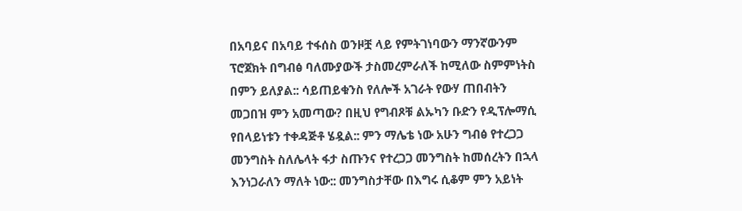በአባይና በአባይ ተፋሰስ ወንዞቿ ላይ የምትገነባውን ማንኛውንም ፕሮጀክት በግብፅ ባለሙያውች ታስመረምራለች ከሚለው ስምምነትስ በምን ይለያል:: ሳይጠይቁንስ የለሎች አገራት የውሃ ጠበብትን መጋበዝ ምን አመጣው? በዚህ የግብጾቹ ልኡካን ቡድን የዲፕሎማሲ የበላይነቱን ተቀዳጅቶ ሄዷል:: ምን ማሌቴ ነው አሁን ግብፅ የተረጋጋ መንግስት ስለሌላት ፋታ ስጡንና የተረጋጋ መንግስት ከመሰረትን በኋላ እንነጋራለን ማለት ነው:: መንግስታቸው በእግሩ ሲቆም ምን አይነት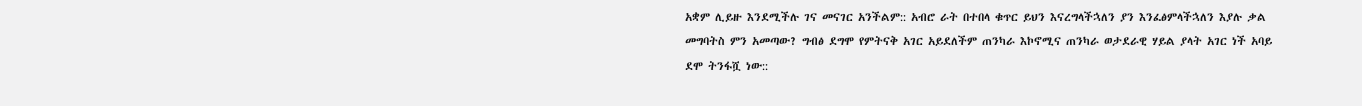አቋም ሊይዙ እንደሚችሉ ገና መናገር አንችልም:: አብሮ ራት በተበላ ቁጥር ይህን እናረግላችኋለን ያን እንፈፅምላችኋለን እያሉ ቃል መግባትስ ምን አመጣው? ግብፅ ደግሞ የምትናቅ አገር አይደለችም ጠንካራ እኮኖሚና ጠንካራ ወታደራዊ ሃይል ያላት አገር ነች አባይ ደሞ ትንፋሿ ነው::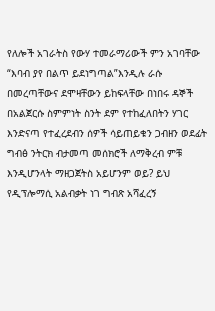የለሎች አገራትስ የውሃ ተመራማሪውች ምን አገባቸው “እባብ ያየ በልጥ ይደነግጣል”እንዲሉ ራሱ በመረጣቸውና ደሞዛቸውን ይከፍላቸው በነበሩ ዳኞች በአልጀርሱ ስምምነት ስንት ደም የተከፈለበትን ሃገር እንድናጣ የተፈረደብን ሰዎች ሳይጠይቁን ጋብዘን ወደፊት ግብፅ ንትርክ ብታመጣ መሰክሮች ለማቅረብ ምቹ እንዲሆንላት ማዘጋጀትስ አይሆንም ወይ? ይህ የዲፕሎማሲ አልብቃት ነገ ግብጽ አሻፈረኝ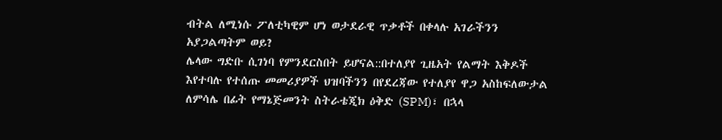ብትል ለሚነሱ ፖለቲካዊም ሆነ ወታደራዊ ጥቃቶች በቀላሉ አገራችንን አያጋልጣትም ወይ?
ሌላው ግድቡ ሲገነባ የምንደርስበት ይሆናል::በተለያየ ጊዜአት የልማት እቅዶች እየተባሉ የተሰጡ መመሪያዎች ህዝባችንን በየደረጃው የተለያየ ዋጋ አስከፍለውታል ለምሳሌ በፊት የማኔጅመንት ስትራቴጂክ ዕቅድ (SPM)፣ በኋላ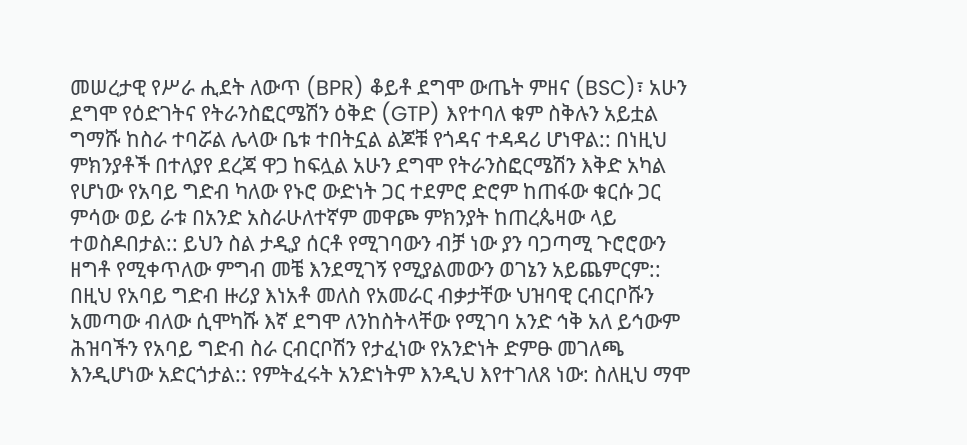መሠረታዊ የሥራ ሒደት ለውጥ (BPR) ቆይቶ ደግሞ ውጤት ምዘና (BSC)፣ አሁን ደግሞ የዕድገትና የትራንስፎርሜሽን ዕቅድ (GTP) እየተባለ ቁም ስቅሉን አይቷል ግማሹ ከስራ ተባሯል ሌላው ቤቱ ተበትኗል ልጆቹ የጎዳና ተዳዳሪ ሆነዋል:: በነዚህ ምክንያቶች በተለያየ ደረጃ ዋጋ ከፍሏል አሁን ደግሞ የትራንስፎርሜሽን እቅድ አካል የሆነው የአባይ ግድብ ካለው የኑሮ ውድነት ጋር ተደምሮ ድሮም ከጠፋው ቁርሱ ጋር ምሳው ወይ ራቱ በአንድ አስራሁለተኛም መዋጮ ምክንያት ከጠረጴዛው ላይ ተወስዶበታል:: ይህን ስል ታዲያ ሰርቶ የሚገባውን ብቻ ነው ያን ባጋጣሚ ጉሮሮውን ዘግቶ የሚቀጥለው ምግብ መቼ እንደሚገኝ የሚያልመውን ወገኔን አይጨምርም::
በዚህ የአባይ ግድብ ዙሪያ እነአቶ መለስ የአመራር ብቃታቸው ህዝባዊ ርብርቦሹን አመጣው ብለው ሲሞካሹ እኛ ደግሞ ለንከስትላቸው የሚገባ አንድ ኅቅ አለ ይኅውም ሕዝባችን የአባይ ግድብ ስራ ርብርቦሽን የታፈነው የአንድነት ድምፁ መገለጫ እንዲሆነው አድርጎታል:: የምትፈሩት አንድነትም እንዲህ እየተገለጸ ነው: ስለዚህ ማሞ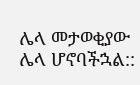ሌላ መታወቂያው ሌላ ሆኖባችኋል::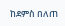ከደምስ በለጠ